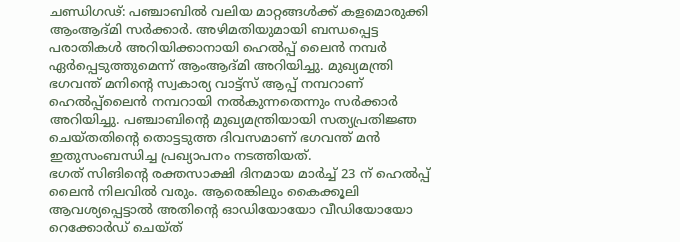ചണ്ഡിഗഢ്: പഞ്ചാബിൽ വലിയ മാറ്റങ്ങൾക്ക് കളമൊരുക്കി ആംആദ്മി സർക്കാർ. അഴിമതിയുമായി ബന്ധപ്പെട്ട പരാതികൾ അറിയിക്കാനായി ഹെൽപ്പ് ലൈൻ നമ്പർ ഏർപ്പെടുത്തുമെന്ന് ആംആദ്മി അറിയിച്ചു. മുഖ്യമന്ത്രി ഭഗവന്ത് മനിന്റെ സ്വകാര്യ വാട്ട്സ് ആപ്പ് നമ്പറാണ് ഹെൽപ്പ്ലൈൻ നമ്പറായി നൽകുന്നതെന്നും സർക്കാർ അറിയിച്ചു. പഞ്ചാബിന്റെ മുഖ്യമന്ത്രിയായി സത്യപ്രതിജ്ഞ ചെയ്തതിന്റെ തൊട്ടടുത്ത ദിവസമാണ് ഭഗവന്ത് മൻ ഇതുസംബന്ധിച്ച പ്രഖ്യാപനം നടത്തിയത്.
ഭഗത് സിങിന്റെ രക്തസാക്ഷി ദിനമായ മാർച്ച് 23 ന് ഹെൽപ്പ് ലൈൻ നിലവിൽ വരും. ആരെങ്കിലും കൈക്കൂലി ആവശ്യപ്പെട്ടാൽ അതിന്റെ ഓഡിയോയോ വീഡിയോയോ റെക്കോർഡ് ചെയ്ത്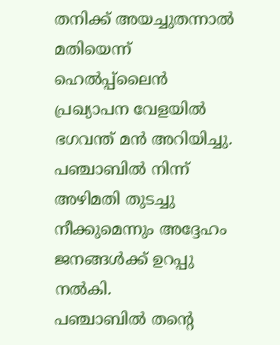തനിക്ക് അയച്ചുതന്നാൽ മതിയെന്ന് ഹെൽപ്പ്ലൈൻ പ്രഖ്യാപന വേളയിൽ ഭഗവന്ത് മൻ അറിയിച്ചു. പഞ്ചാബിൽ നിന്ന് അഴിമതി തുടച്ചു നീക്കുമെന്നും അദ്ദേഹം ജനങ്ങൾക്ക് ഉറപ്പു നൽകി.
പഞ്ചാബിൽ തന്റെ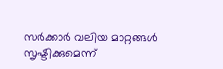സർക്കാർ വലിയ മാറ്റങ്ങൾ സൃഷ്ടിക്കുമെന്ന്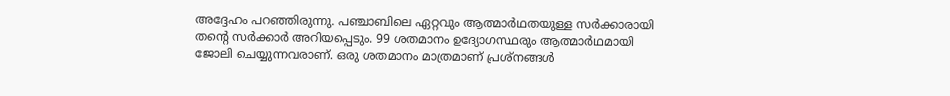അദ്ദേഹം പറഞ്ഞിരുന്നു. പഞ്ചാബിലെ ഏറ്റവും ആത്മാർഥതയുള്ള സർക്കാരായി തന്റെ സർക്കാർ അറിയപ്പെടും. 99 ശതമാനം ഉദ്യോഗസ്ഥരും ആത്മാർഥമായി ജോലി ചെയ്യുന്നവരാണ്. ഒരു ശതമാനം മാത്രമാണ് പ്രശ്നങ്ങൾ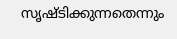സൃഷ്ടിക്കുന്നതെന്നും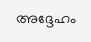അദ്ദേഹം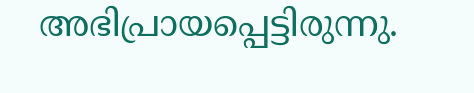അഭിപ്രായപ്പെട്ടിരുന്നു.